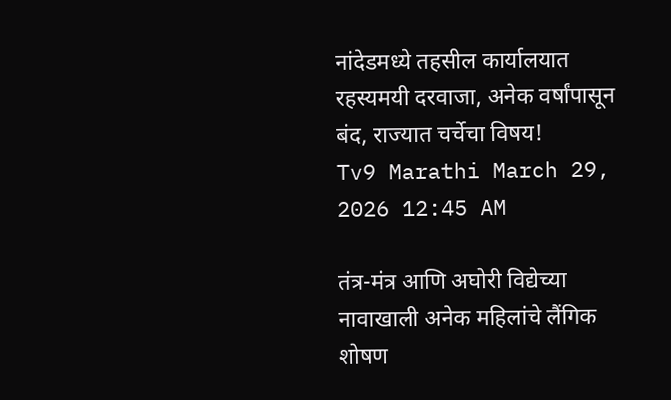नांदेडमध्ये तहसील कार्यालयात रहस्यमयी दरवाजा, अनेक वर्षांपासून बंद, राज्यात चर्चेचा विषय!
Tv9 Marathi March 29, 2026 12:45 AM

तंत्र-मंत्र आणि अघोरी विद्येच्या नावाखाली अनेक महिलांचे लैंगिक शोषण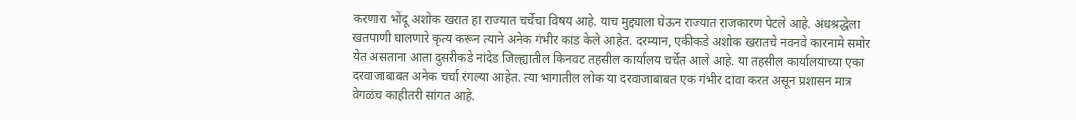करणारा भोंदू अशोक खरात हा राज्यात चर्चेचा विषय आहे. याच मुद्द्याला घेऊन राज्यात राजकारण पेटले आहे. अंधश्रद्धेला खतपाणी घालणारे कृत्य करून त्याने अनेक गंभीर कांड केले आहेत. दरम्यान, एकीकडे अशोक खरातचे नवनवे कारनामे समोर येत असताना आता दुसरीकडे नांदेड जिल्ह्यातील किनवट तहसील कार्यालय चर्चेत आले आहे. या तहसील कार्यालयाच्या एका दरवाजाबाबत अनेक चर्चा रंगल्या आहेत. त्या भागातील लोक या दरवाजाबाबत एक गंभीर दावा करत असून प्रशासन मात्र वेगळंच काहीतरी सांगत आहे.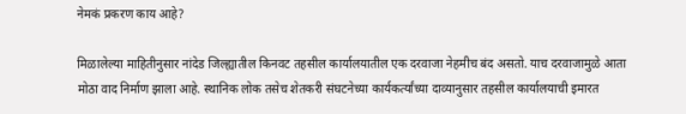नेमकं प्रकरण काय आहे?

मिळालेल्या माहितीनुसार नांदेड जिल्ह्यातील किनवट तहसील कार्यालयातील एक दरवाजा नेहमीच बंद असतो. याच दरवाजामुळे आता मोठा वाद निर्माण झाला आहे. स्थानिक लोक तसेच शेतकरी संघटनेच्या कार्यकर्त्यांच्या दाव्यानुसार तहसील कार्यालयाची इमारत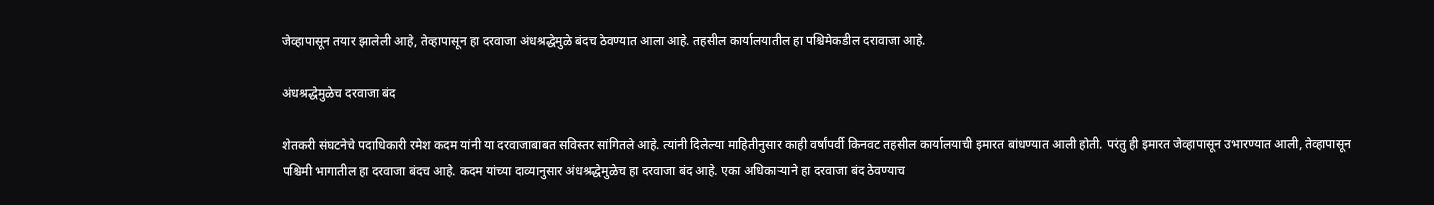जेव्हापासून तयार झालेली आहे, तेव्हापासून हा दरवाजा अंधश्रद्धेमुळे बंदच ठेवण्यात आला आहे. तहसील कार्यालयातील हा पश्चिमेकडील दरावाजा आहे.

अंधश्रद्धेमुळेच दरवाजा बंद

शेतकरी संघटनेचे पदाधिकारी रमेश कदम यांनी या दरवाजाबाबत सविस्तर सांगितले आहे. त्यांनी दिलेल्या माहितीनुसार काही वर्षांपर्वी किनवट तहसील कार्यालयाची इमारत बांधण्यात आली होती. परंतु ही इमारत जेव्हापासून उभारण्यात आली, तेव्हापासून पश्चिमी भागातील हा दरवाजा बंदच आहे. कदम यांच्या दाव्यानुसार अंधश्रद्धेमुळेच हा दरवाजा बंद आहे. एका अधिकाऱ्याने हा दरवाजा बंद ठेवण्याच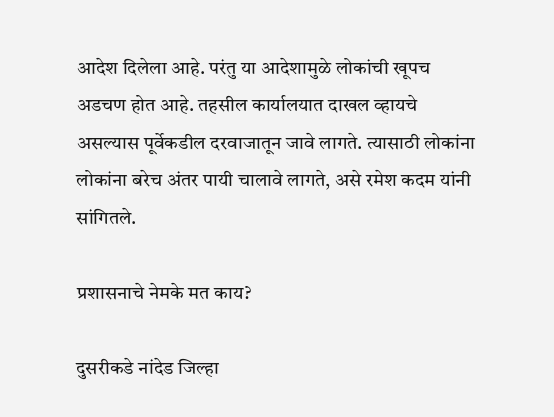आदेश दिलेला आहे. परंतु या आदेशामुळे लोकांची खूपच अडचण होत आहे. तहसील कार्यालयात दाखल व्हायचे असल्यास पूर्वेकडील दरवाजातून जावे लागते. त्यासाठी लोकांना लोकांना बरेच अंतर पायी चालावे लागते, असे रमेश कदम यांनी सांगितले.

प्रशासनाचे नेमके मत काय?

दुसरीकडे नांदेड जिल्हा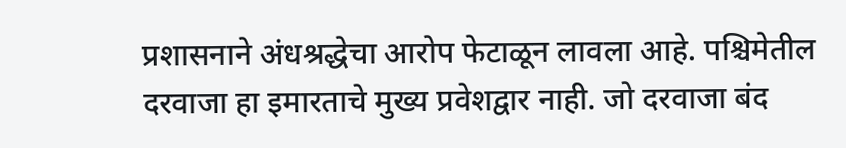प्रशासनाने अंधश्रद्धेचा आरोप फेटाळून लावला आहे. पश्चिमेतील दरवाजा हा इमारताचे मुख्य प्रवेशद्वार नाही. जो दरवाजा बंद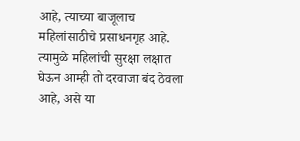आहे, त्याच्या बाजूलाच महिलांसाठीचे प्रसाधनगृह आहे. त्यामुळे महिलांची सुरक्षा लक्षात घेऊन आम्ही तो दरवाजा बंद ठेवला आहे, असे या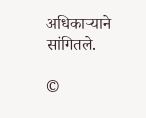अधिकाऱ्याने सांगितले.

©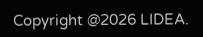Copyright @2026 LIDEA.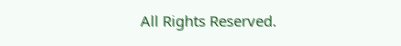All Rights Reserved.